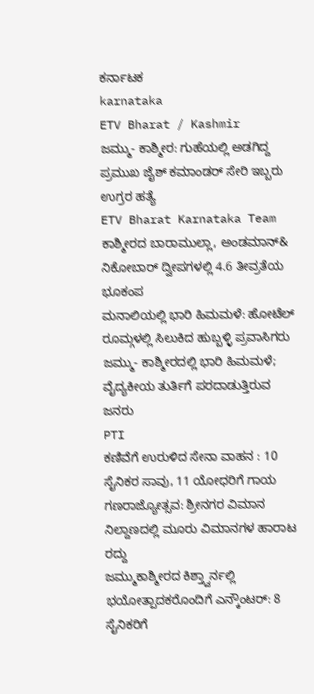ಕರ್ನಾಟಕ
karnataka
ETV Bharat / Kashmir
ಜಮ್ಮು- ಕಾಶ್ಮೀರ: ಗುಹೆಯಲ್ಲಿ ಅಡಗಿದ್ದ ಪ್ರಮುಖ ಜೈಶ್ ಕಮಾಂಡರ್ ಸೇರಿ ಇಬ್ಬರು ಉಗ್ರರ ಹತ್ಯೆ
ETV Bharat Karnataka Team
ಕಾಶ್ಮೀರದ ಬಾರಾಮುಲ್ಲಾ, ಅಂಡಮಾನ್& ನಿಕೋಬಾರ್ ದ್ವೀಪಗಳಲ್ಲಿ 4.6 ತೀವ್ರತೆಯ ಭೂಕಂಪ
ಮನಾಲಿಯಲ್ಲಿ ಭಾರಿ ಹಿಮಮಳೆ: ಹೋಟೆಲ್ ರೂಮ್ಗಳಲ್ಲಿ ಸಿಲುಕಿದ ಹುಬ್ಬಳ್ಳಿ ಪ್ರವಾಸಿಗರು
ಜಮ್ಮು- ಕಾಶ್ಮೀರದಲ್ಲಿ ಭಾರಿ ಹಿಮಮಳೆ; ವೈದ್ಯಕೀಯ ತುರ್ತಿಗೆ ಪರದಾಡುತ್ತಿರುವ ಜನರು
PTI
ಕಣಿವೆಗೆ ಉರುಳಿದ ಸೇನಾ ವಾಹನ : 10 ಸೈನಿಕರ ಸಾವು, 11 ಯೋಧರಿಗೆ ಗಾಯ
ಗಣರಾಜ್ಯೋತ್ಸವ: ಶ್ರೀನಗರ ವಿಮಾನ ನಿಲ್ದಾಣದಲ್ಲಿ ಮೂರು ವಿಮಾನಗಳ ಹಾರಾಟ ರದ್ದು
ಜಮ್ಮುಕಾಶ್ಮೀರದ ಕಿಶ್ತ್ವಾರ್ನಲ್ಲಿ ಭಯೋತ್ಪಾದಕರೊಂದಿಗೆ ಎನ್ಕೌಂಟರ್: 8 ಸೈನಿಕರಿಗೆ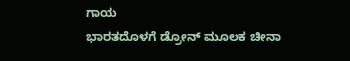ಗಾಯ
ಭಾರತದೊಳಗೆ ಡ್ರೋನ್ ಮೂಲಕ ಚೀನಾ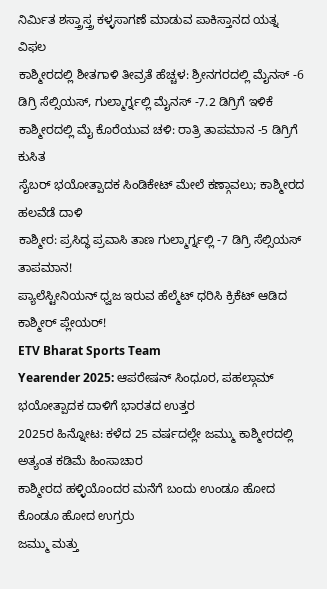ನಿರ್ಮಿತ ಶಸ್ತ್ರಾಸ್ತ್ರ ಕಳ್ಳಸಾಗಣೆ ಮಾಡುವ ಪಾಕಿಸ್ತಾನದ ಯತ್ನ ವಿಫಲ
ಕಾಶ್ಮೀರದಲ್ಲಿ ಶೀತಗಾಳಿ ತೀವ್ರತೆ ಹೆಚ್ಚಳ: ಶ್ರೀನಗರದಲ್ಲಿ ಮೈನಸ್ -6 ಡಿಗ್ರಿ ಸೆಲ್ಸಿಯಸ್, ಗುಲ್ಮಾರ್ಗ್ನಲ್ಲಿ ಮೈನಸ್ -7.2 ಡಿಗ್ರಿಗೆ ಇಳಿಕೆ
ಕಾಶ್ಮೀರದಲ್ಲಿ ಮೈ ಕೊರೆಯುವ ಚಳಿ: ರಾತ್ರಿ ತಾಪಮಾನ -5 ಡಿಗ್ರಿಗೆ ಕುಸಿತ
ಸೈಬರ್ ಭಯೋತ್ಪಾದಕ ಸಿಂಡಿಕೇಟ್ ಮೇಲೆ ಕಣ್ಗಾವಲು; ಕಾಶ್ಮೀರದ ಹಲವೆಡೆ ದಾಳಿ
ಕಾಶ್ಮೀರ: ಪ್ರಸಿದ್ಧ ಪ್ರವಾಸಿ ತಾಣ ಗುಲ್ಮಾರ್ಗ್ನಲ್ಲಿ -7 ಡಿಗ್ರಿ ಸೆಲ್ಸಿಯಸ್ ತಾಪಮಾನ!
ಪ್ಯಾಲೆಸ್ಟೀನಿಯನ್ ಧ್ವಜ ಇರುವ ಹೆಲ್ಮೆಟ್ ಧರಿಸಿ ಕ್ರಿಕೆಟ್ ಆಡಿದ ಕಾಶ್ಮೀರ್ ಪ್ಲೇಯರ್!
ETV Bharat Sports Team
Yearender 2025: ಆಪರೇಷನ್ ಸಿಂಧೂರ, ಪಹಲ್ಗಾಮ್ ಭಯೋತ್ಪಾದಕ ದಾಳಿಗೆ ಭಾರತದ ಉತ್ತರ
2025ರ ಹಿನ್ನೋಟ: ಕಳೆದ 25 ವರ್ಷದಲ್ಲೇ ಜಮ್ಮು ಕಾಶ್ಮೀರದಲ್ಲಿ ಅತ್ಯಂತ ಕಡಿಮೆ ಹಿಂಸಾಚಾರ
ಕಾಶ್ಮೀರದ ಹಳ್ಳಿಯೊಂದರ ಮನೆಗೆ ಬಂದು ಉಂಡೂ ಹೋದ ಕೊಂಡೂ ಹೋದ ಉಗ್ರರು
ಜಮ್ಮು ಮತ್ತು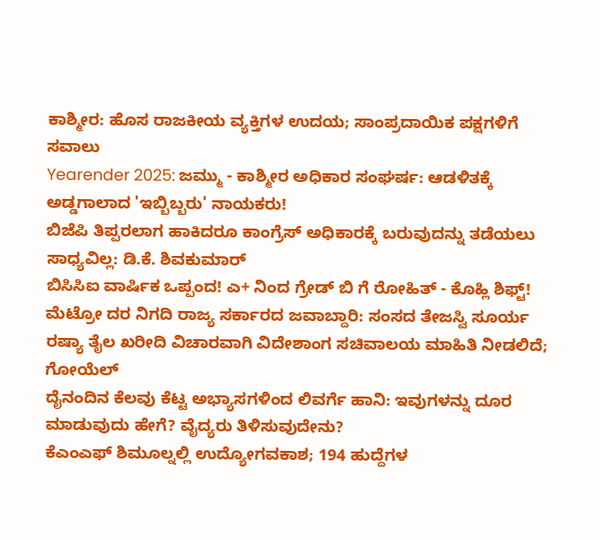ಕಾಶ್ಮೀರ: ಹೊಸ ರಾಜಕೀಯ ವ್ಯಕ್ತಿಗಳ ಉದಯ; ಸಾಂಪ್ರದಾಯಿಕ ಪಕ್ಷಗಳಿಗೆ ಸವಾಲು
Yearender 2025: ಜಮ್ಮು - ಕಾಶ್ಮೀರ ಅಧಿಕಾರ ಸಂಘರ್ಷ: ಆಡಳಿತಕ್ಕೆ ಅಡ್ಡಗಾಲಾದ 'ಇಬ್ಬಿಬ್ಬರು' ನಾಯಕರು!
ಬಿಜೆಪಿ ತಿಪ್ಪರಲಾಗ ಹಾಕಿದರೂ ಕಾಂಗ್ರೆಸ್ ಅಧಿಕಾರಕ್ಕೆ ಬರುವುದನ್ನು ತಡೆಯಲು ಸಾಧ್ಯವಿಲ್ಲ: ಡಿ.ಕೆ. ಶಿವಕುಮಾರ್
ಬಿಸಿಸಿಐ ವಾರ್ಷಿಕ ಒಪ್ಪಂದ! ಎ+ ನಿಂದ ಗ್ರೇಡ್ ಬಿ ಗೆ ರೋಹಿತ್ - ಕೊಹ್ಲಿ ಶಿಫ್ಟ್!
ಮೆಟ್ರೋ ದರ ನಿಗದಿ ರಾಜ್ಯ ಸರ್ಕಾರದ ಜವಾಬ್ದಾರಿ: ಸಂಸದ ತೇಜಸ್ವಿ ಸೂರ್ಯ
ರಷ್ಯಾ ತೈಲ ಖರೀದಿ ವಿಚಾರವಾಗಿ ವಿದೇಶಾಂಗ ಸಚಿವಾಲಯ ಮಾಹಿತಿ ನೀಡಲಿದೆ; ಗೋಯೆಲ್
ದೈನಂದಿನ ಕೆಲವು ಕೆಟ್ಟ ಅಭ್ಯಾಸಗಳಿಂದ ಲಿವರ್ಗೆ ಹಾನಿ: ಇವುಗಳನ್ನು ದೂರ ಮಾಡುವುದು ಹೇಗೆ? ವೈದ್ಯರು ತಿಳಿಸುವುದೇನು?
ಕೆಎಂಎಫ್ ಶಿಮೂಲ್ನಲ್ಲಿ ಉದ್ಯೋಗವಕಾಶ; 194 ಹುದ್ದೆಗಳ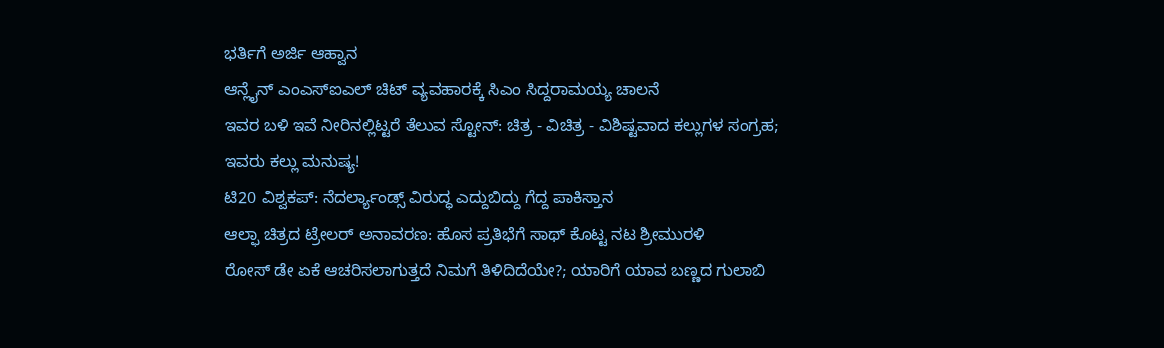ಭರ್ತಿಗೆ ಅರ್ಜಿ ಆಹ್ವಾನ
ಆನ್ಲೈನ್ ಎಂಎಸ್ಐಎಲ್ ಚಿಟ್ ವ್ಯವಹಾರಕ್ಕೆ ಸಿಎಂ ಸಿದ್ದರಾಮಯ್ಯ ಚಾಲನೆ
ಇವರ ಬಳಿ ಇವೆ ನೀರಿನಲ್ಲಿಟ್ಟರೆ ತೆಲುವ ಸ್ಟೋನ್: ಚಿತ್ರ - ವಿಚಿತ್ರ - ವಿಶಿಷ್ಟವಾದ ಕಲ್ಲುಗಳ ಸಂಗ್ರಹ; ಇವರು ಕಲ್ಲು ಮನುಷ್ಯ!
ಟಿ20 ವಿಶ್ವಕಪ್: ನೆದರ್ಲ್ಯಾಂಡ್ಸ್ ವಿರುದ್ಧ ಎದ್ದುಬಿದ್ದು ಗೆದ್ದ ಪಾಕಿಸ್ತಾನ
ಆಲ್ಫಾ ಚಿತ್ರದ ಟ್ರೇಲರ್ ಅನಾವರಣ: ಹೊಸ ಪ್ರತಿಭೆಗೆ ಸಾಥ್ ಕೊಟ್ಟ ನಟ ಶ್ರೀಮುರಳಿ
ರೋಸ್ ಡೇ ಏಕೆ ಆಚರಿಸಲಾಗುತ್ತದೆ ನಿಮಗೆ ತಿಳಿದಿದೆಯೇ?; ಯಾರಿಗೆ ಯಾವ ಬಣ್ಣದ ಗುಲಾಬಿ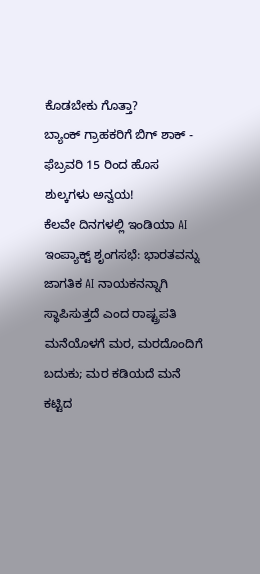ಕೊಡಬೇಕು ಗೊತ್ತಾ?
ಬ್ಯಾಂಕ್ ಗ್ರಾಹಕರಿಗೆ ಬಿಗ್ ಶಾಕ್ - ಫೆಬ್ರವರಿ 15 ರಿಂದ ಹೊಸ ಶುಲ್ಕಗಳು ಅನ್ವಯ!
ಕೆಲವೇ ದಿನಗಳಲ್ಲಿ ಇಂಡಿಯಾ AI ಇಂಪ್ಯಾಕ್ಟ್ ಶೃಂಗಸಭೆ: ಭಾರತವನ್ನು ಜಾಗತಿಕ AI ನಾಯಕನನ್ನಾಗಿ ಸ್ಥಾಪಿಸುತ್ತದೆ ಎಂದ ರಾಷ್ಟ್ರಪತಿ
ಮನೆಯೊಳಗೆ ಮರ, ಮರದೊಂದಿಗೆ ಬದುಕು; ಮರ ಕಡಿಯದೆ ಮನೆ ಕಟ್ಟಿದ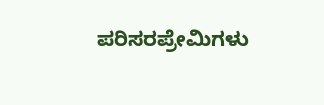ಪರಿಸರಪ್ರೇಮಿಗಳು